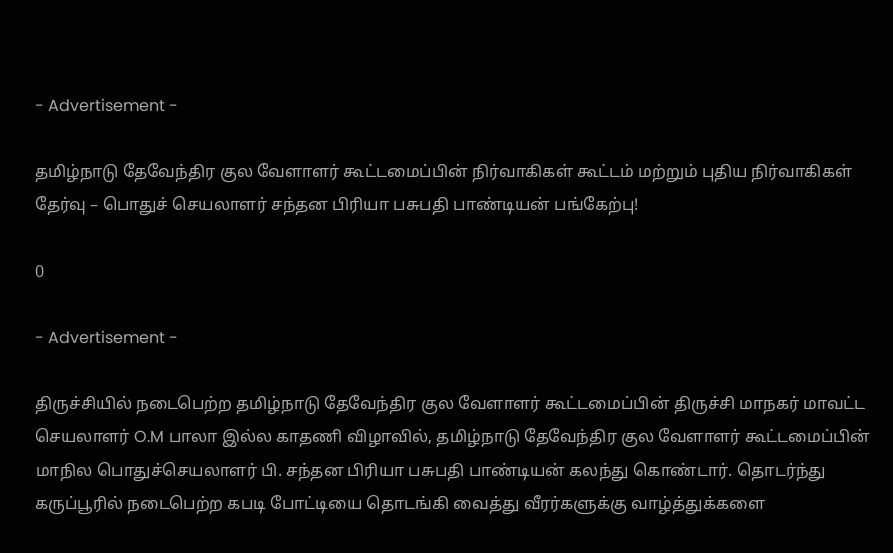- Advertisement -

தமிழ்நாடு தேவேந்திர குல வேளாளர் கூட்டமைப்பின் நிர்வாகிகள் கூட்டம் மற்றும் புதிய நிர்வாகிகள் தேர்வு – பொதுச் செயலாளர் சந்தன பிரியா பசுபதி பாண்டியன் பங்கேற்பு!

0

- Advertisement -

திருச்சியில் நடைபெற்ற தமிழ்நாடு தேவேந்திர குல வேளாளர் கூட்டமைப்பின் திருச்சி மாநகர் மாவட்ட செயலாளர் O.M பாலா இல்ல காதணி விழாவில், தமிழ்நாடு தேவேந்திர குல வேளாளர் கூட்டமைப்பின் மாநில பொதுச்செயலாளர் பி. சந்தன பிரியா பசுபதி பாண்டியன் கலந்து கொண்டார். தொடர்ந்து கருப்பூரில் நடைபெற்ற கபடி போட்டியை தொடங்கி வைத்து வீரர்களுக்கு வாழ்த்துக்களை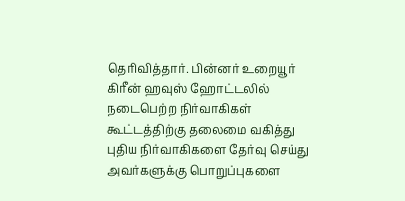தெரிவித்தார். பின்னர் உறையூர் கிரீன் ஹவுஸ் ஹோட்டலில் நடைபெற்ற நிர்வாகிகள் கூட்டத்திற்கு தலைமை வகித்து புதிய நிர்வாகிகளை தேர்வு செய்து அவர்களுக்கு பொறுப்புகளை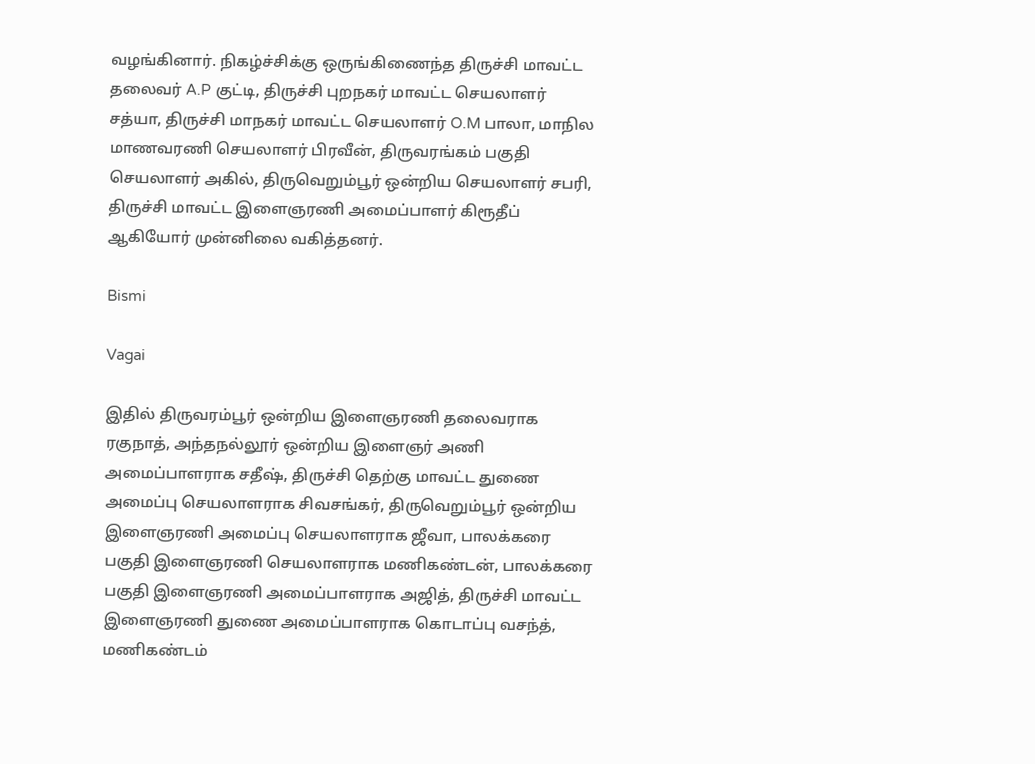வழங்கினார். நிகழ்ச்சிக்கு ஒருங்கிணைந்த திருச்சி மாவட்ட தலைவர் A.P குட்டி, திருச்சி புறநகர் மாவட்ட செயலாளர் சத்யா, திருச்சி மாநகர் மாவட்ட செயலாளர் O.M பாலா, மாநில மாணவரணி செயலாளர் பிரவீன், திருவரங்கம் பகுதி செயலாளர் அகில், திருவெறும்பூர் ஒன்றிய செயலாளர் சபரி, திருச்சி மாவட்ட இளைஞரணி அமைப்பாளர் கிரூதீப் ஆகியோர் முன்னிலை வகித்தனர்.

Bismi

Vagai

இதில் திருவரம்பூர் ஒன்றிய இளைஞரணி தலைவராக ரகுநாத், அந்தநல்லூர் ஒன்றிய இளைஞர் அணி அமைப்பாளராக சதீஷ், திருச்சி தெற்கு மாவட்ட துணை அமைப்பு செயலாளராக சிவசங்கர், திருவெறும்பூர் ஒன்றிய இளைஞரணி அமைப்பு செயலாளராக ஜீவா, பாலக்கரை பகுதி இளைஞரணி செயலாளராக மணிகண்டன், பாலக்கரை பகுதி இளைஞரணி அமைப்பாளராக அஜித், திருச்சி மாவட்ட இளைஞரணி துணை அமைப்பாளராக கொடாப்பு வசந்த், மணிகண்டம்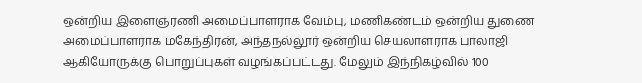ஒன்றிய இளைஞரணி அமைப்பாளராக வேம்பு, மணிகண்டம் ஒன்றிய துணை அமைப்பாளராக மகேந்திரன், அந்தநல்லூர் ஒன்றிய செயலாளராக பாலாஜி ஆகியோருக்கு பொறுப்புகள் வழங்கப்பட்டது. மேலும் இந்நிகழ்வில் 100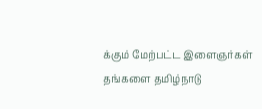க்கும் மேற்பட்ட இளைஞர்கள் தங்களை தமிழ்நாடு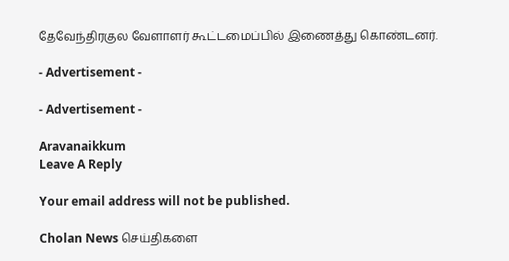தேவேந்திரகுல வேளாளர் கூட்டமைப்பில் இணைத்து கொண்டனர்.

- Advertisement -

- Advertisement -

Aravanaikkum
Leave A Reply

Your email address will not be published.

Cholan News செய்திகளை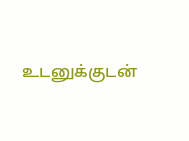உடனுக்குடன்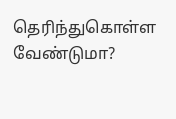தெரிந்துகொள்ள வேண்டுமா?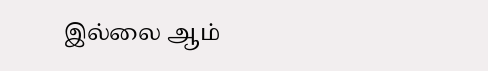இல்லை ஆம்